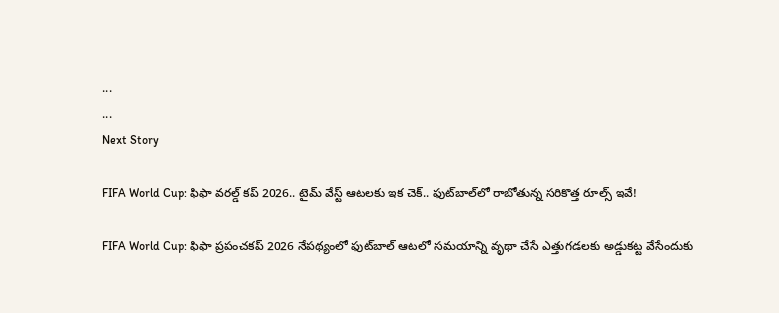...
...
Next Story

FIFA World Cup: ఫిఫా వరల్డ్ కప్ 2026.. టైమ్ వేస్ట్ ఆటలకు ఇక చెక్.. ఫుట్‌బాల్‌లో రాబోతున్న సరికొత్త రూల్స్ ఇవే!

FIFA World Cup: ఫిఫా ప్రపంచకప్ 2026 నేపథ్యంలో ఫుట్‌బాల్ ఆటలో సమయాన్ని వృథా చేసే ఎత్తుగడలకు అడ్డుకట్ట వేసేందుకు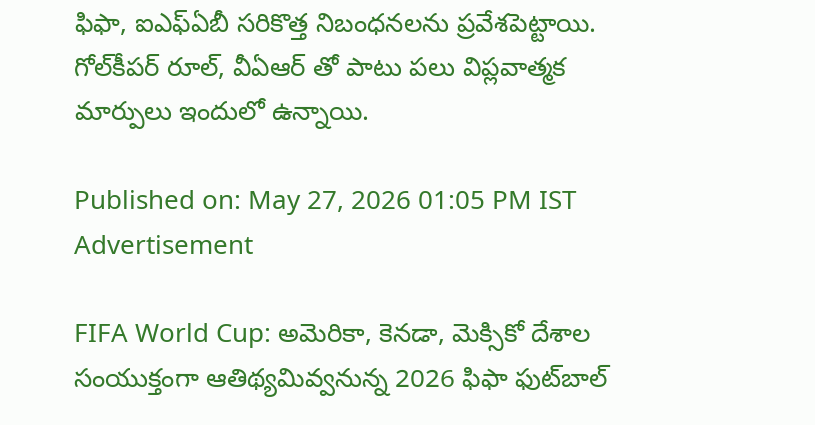ఫిఫా, ఐఎఫ్ఏబీ సరికొత్త నిబంధనలను ప్రవేశపెట్టాయి. గోల్‌కీపర్ రూల్, వీఏఆర్ తో పాటు పలు విప్లవాత్మక మార్పులు ఇందులో ఉన్నాయి.

Published on: May 27, 2026 01:05 PM IST
Advertisement

FIFA World Cup: అమెరికా, కెనడా, మెక్సికో దేశాల సంయుక్తంగా ఆతిథ్యమివ్వనున్న 2026 ఫిఫా ఫుట్‌బాల్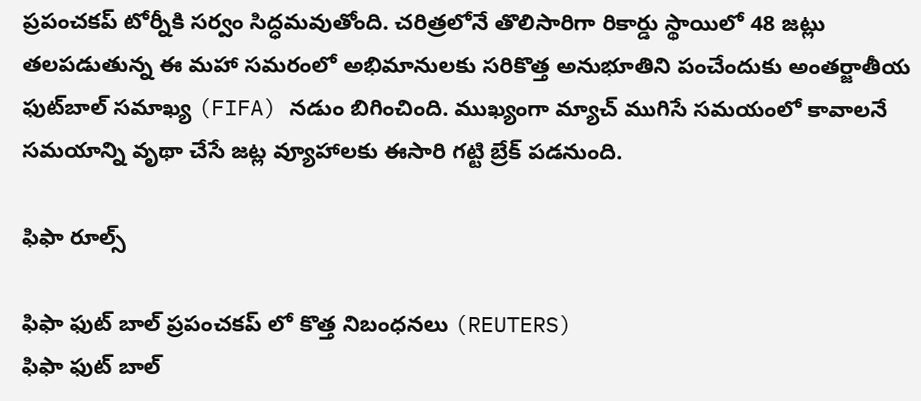ప్రపంచకప్ టోర్నీకి సర్వం సిద్ధమవుతోంది. చరిత్రలోనే తొలిసారిగా రికార్డు స్థాయిలో 48 జట్లు తలపడుతున్న ఈ మహా సమరంలో అభిమానులకు సరికొత్త అనుభూతిని పంచేందుకు అంతర్జాతీయ ఫుట్‌బాల్ సమాఖ్య (FIFA) నడుం బిగించింది. ముఖ్యంగా మ్యాచ్‌ ముగిసే సమయంలో కావాలనే సమయాన్ని వృథా చేసే జట్ల వ్యూహాలకు ఈసారి గట్టి బ్రేక్ పడనుంది.

ఫిఫా రూల్స్

ఫిఫా ఫుట్ బాల్ ప్రపంచకప్ లో కొత్త నిబంధనలు (REUTERS)
ఫిఫా ఫుట్ బాల్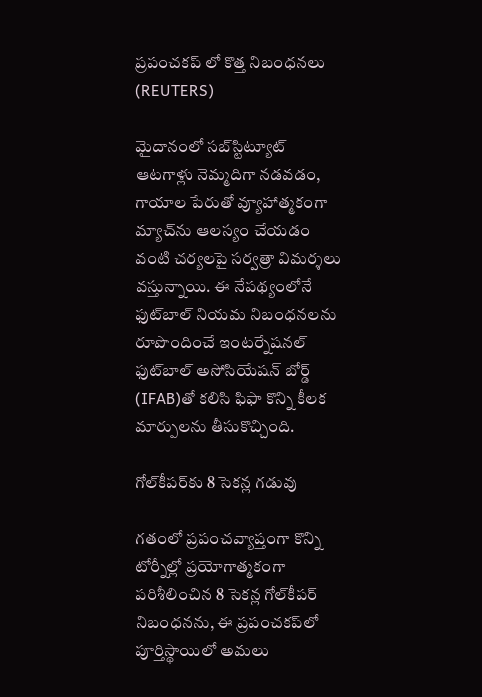ప్రపంచకప్ లో కొత్త నిబంధనలు (REUTERS)

మైదానంలో సబ్‌స్టిట్యూట్ ఆటగాళ్లు నెమ్మదిగా నడవడం, గాయాల పేరుతో వ్యూహాత్మకంగా మ్యాచ్‌ను ఆలస్యం చేయడం వంటి చర్యలపై సర్వత్రా విమర్శలు వస్తున్నాయి. ఈ నేపథ్యంలోనే ఫుట్‌బాల్ నియమ నిబంధనలను రూపొందించే ఇంటర్నేషనల్ ఫుట్‌బాల్ అసోసియేషన్ బోర్డ్ (IFAB)తో కలిసి ఫిఫా కొన్ని కీలక మార్పులను తీసుకొచ్చింది.

గోల్‌కీపర్‌కు 8 సెకన్ల గడువు

గతంలో ప్రపంచవ్యాప్తంగా కొన్ని టోర్నీల్లో ప్రయోగాత్మకంగా పరిశీలించిన 8 సెకన్ల గోల్‌కీపర్ నిబంధనను, ఈ ప్రపంచకప్‌లో పూర్తిస్థాయిలో అమలు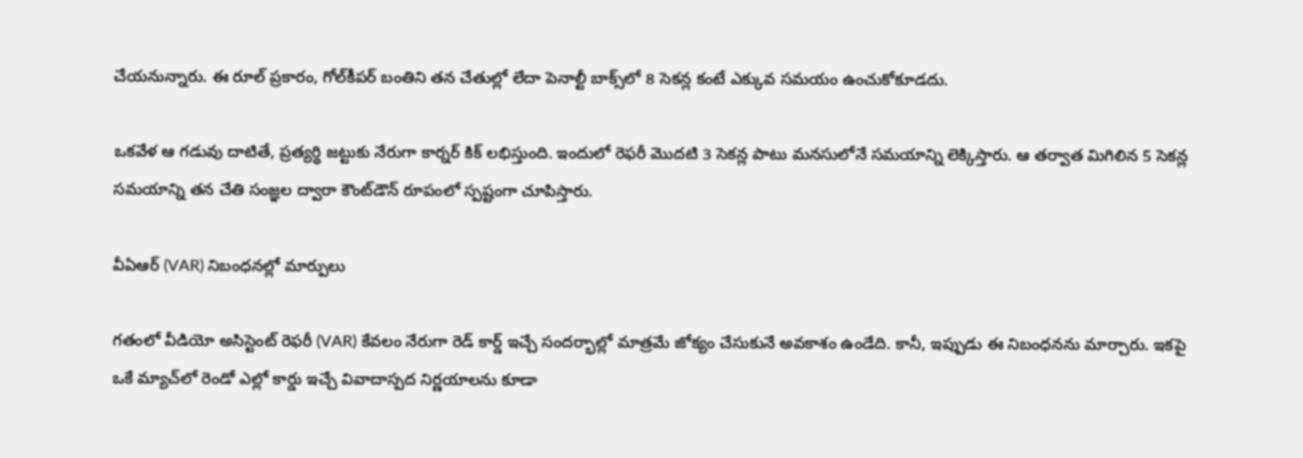చేయనున్నారు. ఈ రూల్ ప్రకారం, గోల్‌కీపర్ బంతిని తన చేతుల్లో లేదా పెనాల్టీ బాక్స్‌లో 8 సెకన్ల కంటే ఎక్కువ సమయం ఉంచుకోకూడదు.

ఒకవేళ ఆ గడువు దాటితే, ప్రత్యర్థి జట్టుకు నేరుగా కార్నర్ కిక్ లభిస్తుంది. ఇందులో రెఫరీ మొదటి 3 సెకన్ల పాటు మనసులోనే సమయాన్ని లెక్కిస్తారు. ఆ తర్వాత మిగిలిన 5 సెకన్ల సమయాన్ని తన చేతి సంజ్ఞల ద్వారా కౌంట్‌డౌన్ రూపంలో స్పష్టంగా చూపిస్తారు.

వీఏఆర్ (VAR) నిబంధనల్లో మార్పులు

గతంలో వీడియో అసిస్టెంట్ రెఫరీ (VAR) కేవలం నేరుగా రెడ్ కార్డ్ ఇచ్చే సందర్భాల్లో మాత్రమే జోక్యం చేసుకునే అవకాశం ఉండేది. కానీ, ఇప్పుడు ఈ నిబంధనను మార్చారు. ఇకపై ఒకే మ్యాచ్‌లో రెండో ఎల్లో కార్డు ఇచ్చే వివాదాస్పద నిర్ణయాలను కూడా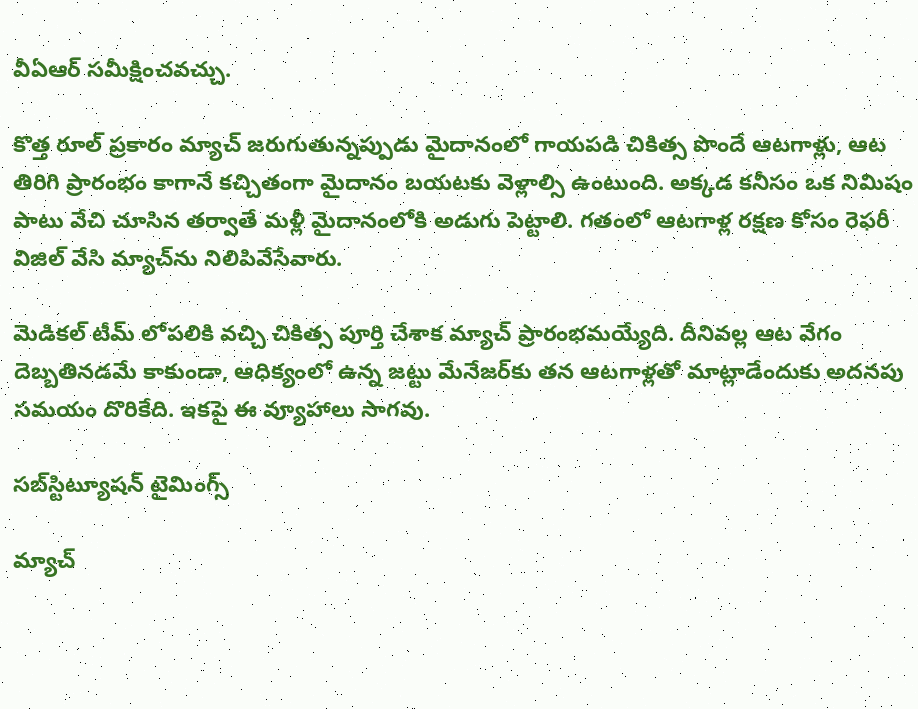వీఏఆర్ సమీక్షించవచ్చు.

కొత్త రూల్ ప్రకారం మ్యాచ్ జరుగుతున్నప్పుడు మైదానంలో గాయపడి చికిత్స పొందే ఆటగాళ్లు, ఆట తిరిగి ప్రారంభం కాగానే కచ్చితంగా మైదానం బయటకు వెళ్లాల్సి ఉంటుంది. అక్కడ కనీసం ఒక నిమిషం పాటు వేచి చూసిన తర్వాతే మళ్లీ మైదానంలోకి అడుగు పెట్టాలి. గతంలో ఆటగాళ్ల రక్షణ కోసం రెఫరీ విజిల్ వేసి మ్యాచ్‌ను నిలిపివేసేవారు.

మెడికల్ టీమ్ లోపలికి వచ్చి చికిత్స పూర్తి చేశాక మ్యాచ్ ప్రారంభమయ్యేది. దీనివల్ల ఆట వేగం దెబ్బతినడమే కాకుండా, ఆధిక్యంలో ఉన్న జట్టు మేనేజర్‌కు తన ఆటగాళ్లతో మాట్లాడేందుకు అదనపు సమయం దొరికేది. ఇకపై ఈ వ్యూహాలు సాగవు.

సబ్‌స్టిట్యూషన్ టైమింగ్స్

మ్యాచ్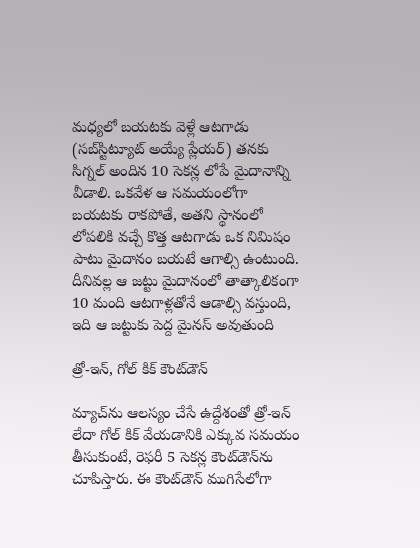మధ్యలో బయటకు వెళ్లే ఆటగాడు (సబ్‌స్టిట్యూట్ అయ్యే ప్లేయర్) తనకు సిగ్నల్ అందిన 10 సెకన్ల లోపే మైదానాన్ని వీడాలి. ఒకవేళ ఆ సమయంలోగా బయటకు రాకపోతే, అతని స్థానంలో లోపలికి వచ్చే కొత్త ఆటగాడు ఒక నిమిషం పాటు మైదానం బయటే ఆగాల్సి ఉంటుంది. దీనివల్ల ఆ జట్టు మైదానంలో తాత్కాలికంగా 10 మంది ఆటగాళ్లతోనే ఆడాల్సి వస్తుంది, ఇది ఆ జట్టుకు పెద్ద మైనస్ అవుతుంది

త్రో-ఇన్, గోల్ కిక్ కౌంట్‌డౌన్

మ్యాచ్‌ను ఆలస్యం చేసే ఉద్దేశంతో త్రో-ఇన్ లేదా గోల్ కిక్ వేయడానికి ఎక్కువ సమయం తీసుకుంటే, రెఫరీ 5 సెకన్ల కౌంట్‌డౌన్‌ను చూపిస్తారు. ఈ కౌంట్‌డౌన్ ముగిసేలోగా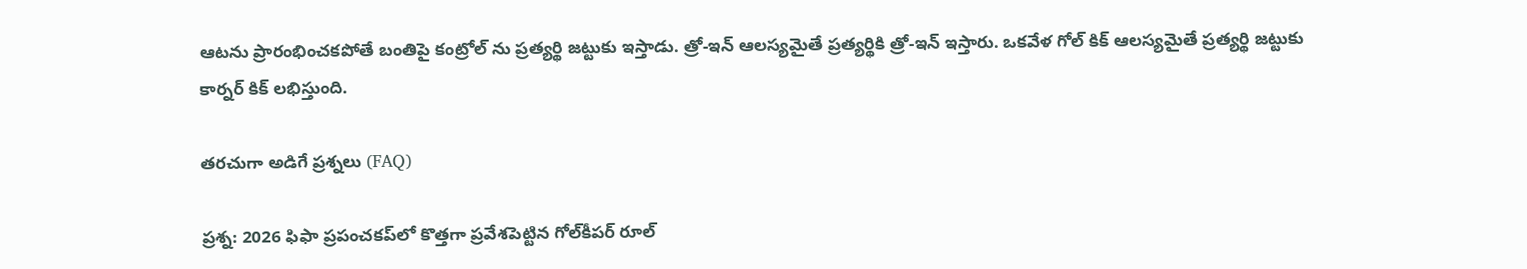ఆటను ప్రారంభించకపోతే బంతిపై కంట్రోల్ ను ప్రత్యర్థి జట్టుకు ఇస్తాడు. త్రో-ఇన్ ఆలస్యమైతే ప్రత్యర్థికి త్రో-ఇన్ ఇస్తారు. ఒకవేళ గోల్ కిక్ ఆలస్యమైతే ప్రత్యర్థి జట్టుకు కార్నర్ కిక్ లభిస్తుంది.

తరచుగా అడిగే ప్రశ్నలు (FAQ)

ప్రశ్న: 2026 ఫిఫా ప్రపంచకప్‌లో కొత్తగా ప్రవేశపెట్టిన గోల్‌కీపర్ రూల్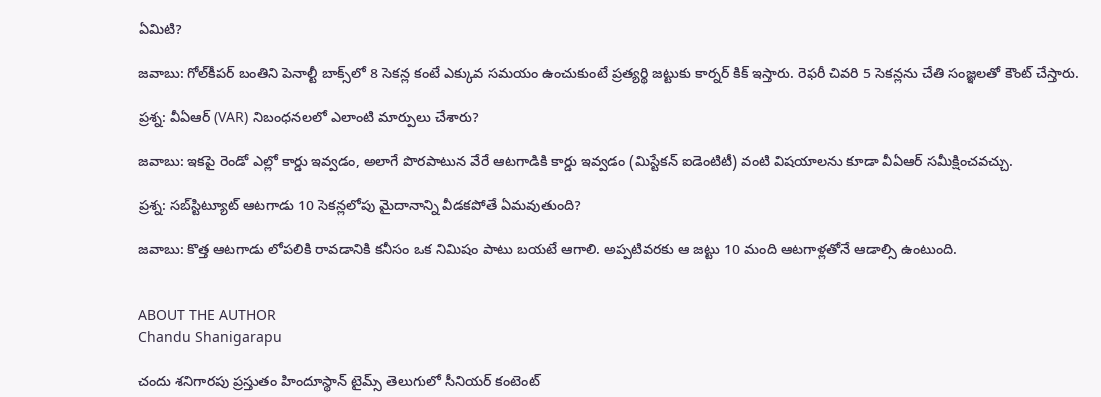ఏమిటి?

జవాబు: గోల్‌కీపర్ బంతిని పెనాల్టీ బాక్స్‌లో 8 సెకన్ల కంటే ఎక్కువ సమయం ఉంచుకుంటే ప్రత్యర్థి జట్టుకు కార్నర్ కిక్ ఇస్తారు. రెఫరీ చివరి 5 సెకన్లను చేతి సంజ్ఞలతో కౌంట్‌ చేస్తారు.

ప్రశ్న: వీఏఆర్ (VAR) నిబంధనలలో ఎలాంటి మార్పులు చేశారు?

జవాబు: ఇకపై రెండో ఎల్లో కార్డు ఇవ్వడం, అలాగే పొరపాటున వేరే ఆటగాడికి కార్డు ఇవ్వడం (మిస్టేకన్ ఐడెంటిటీ) వంటి విషయాలను కూడా వీఏఆర్ సమీక్షించవచ్చు.

ప్రశ్న: సబ్‌స్టిట్యూట్ ఆటగాడు 10 సెకన్లలోపు మైదానాన్ని వీడకపోతే ఏమవుతుంది?

జవాబు: కొత్త ఆటగాడు లోపలికి రావడానికి కనీసం ఒక నిమిషం పాటు బయటే ఆగాలి. అప్పటివరకు ఆ జట్టు 10 మంది ఆటగాళ్లతోనే ఆడాల్సి ఉంటుంది.


ABOUT THE AUTHOR
Chandu Shanigarapu

చందు శనిగారపు ప్రస్తుతం హిందూస్థాన్ టైమ్స్ తెలుగులో సీనియర్ కంటెంట్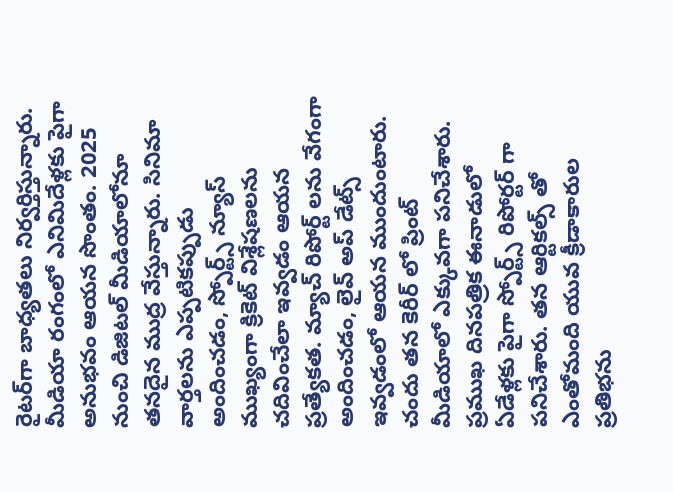రైట‌ర్‌గా బాధ్యతలు నిర్వర్తిస్తున్నారు. మీడియా రంగంలో ఎనిమిదేళ్లకు పైగా అనుభవం ఆయన సొంతం. 2025 నుంచి డిజిటల్ మీడియాలోనూ తనదైన ముద్ర వేస్తున్నారు. సినిమా వార్తలను ఎప్పటికప్పుడు అందించడం, స్పోర్ట్స్ న్యూస్ ముఖ్యంగా క్రికెట్ విశ్లేషణలను చదివించేలా ఇవ్వడం ఆయన ప్రత్యేకత. మ్యాచ్ రిపోర్ట్ లను వేగంగా అందించడం, లైవ్ అప్ డేట్స్ ఇవ్వడంలో ఆయన ముందుంటారు. చందు తన కెరీర్ లో ప్రింట్ మీడియాలో ఎక్కువగా పనిచేశారు. ప్రముఖ దినపత్రిక ఈనాడులో ఏడేళ్లకు పైగా స్పోర్ట్స్ రిపోర్టర్ గా పనిచేశారు. తన ఆర్టికల్స్ తో ఎంతోమంది యువ క్రీడాకారుల ప్రతిభను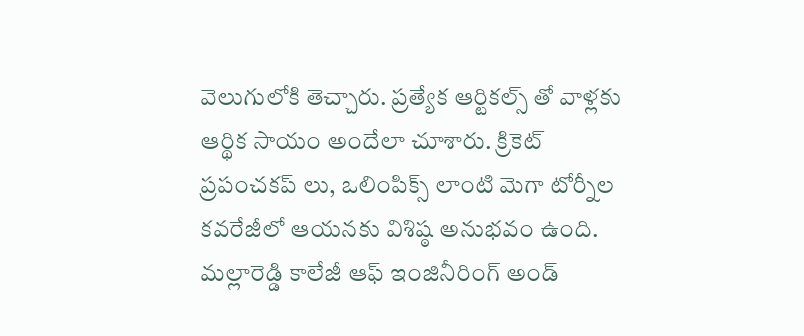వెలుగులోకి తెచ్చారు. ప్రత్యేక ఆర్టికల్స్ తో వాళ్లకు ఆర్థిక సాయం అందేలా చూశారు. క్రికెట్ ప్రపంచకప్ లు, ఒలింపిక్స్ లాంటి మెగా టోర్నీల కవరేజీలో ఆయనకు విశిష్ఠ అనుభవం ఉంది. మల్లారెడ్డి కాలేజీ ఆఫ్ ఇంజినీరింగ్ అండ్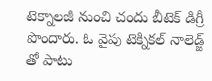టెక్నాలజీ నుంచి చందు బీటెక్ డిగ్రీ పొందారు. ఓ వైపు టెక్నికల్ నాలెడ్జ్ తో పాటు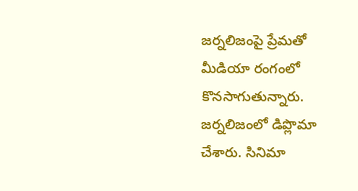జర్నలిజంపై ప్రేమతో మీడియా రంగంలో కొనసాగుతున్నారు. జర్నలిజంలో డిప్లొమా చేశారు. సినిమా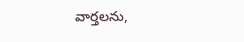వార్తలను,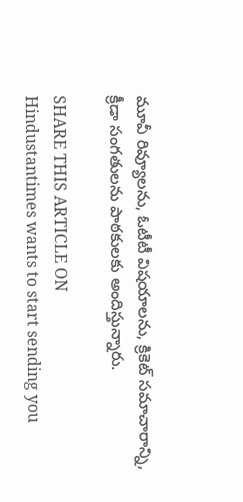మూవీ రివ్యూలను, ఓటీటీ విషయాలను, క్రికెట్ సమాచారాన్ని, క్రీడా సంగతులను పాఠకులకు అందిస్తున్నారు.

SHARE THIS ARTICLE ON
Hindustantimes wants to start sending you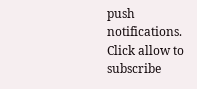push notifications. Click allow to subscribe